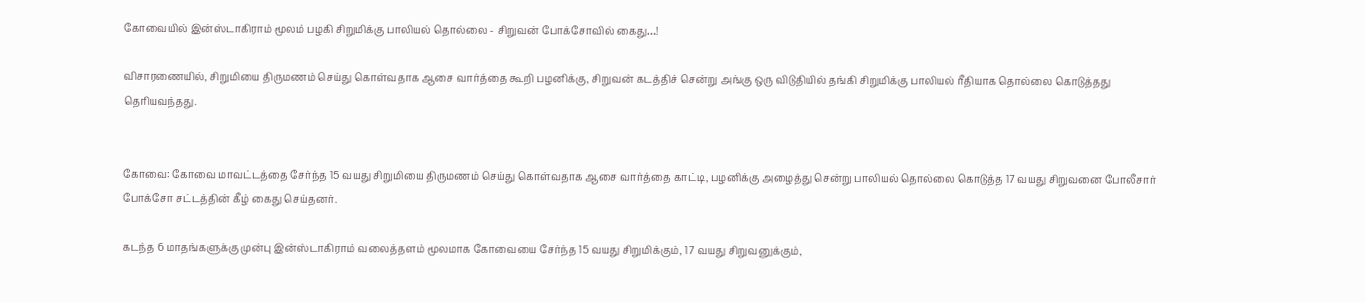கோவையில் இன்ஸ்டாகிராம் மூலம் பழகி சிறுமிக்கு பாலியல் தொல்லை - சிறுவன் போக்சோவில் கைது…!

விசாரணையில், சிறுமியை திருமணம் செய்து கொள்வதாக ஆசை வார்த்தை கூறி பழனிக்கு, சிறுவன் கடத்திச் சென்று அங்கு ஒரு விடுதியில் தங்கி சிறுமிக்கு பாலியல் ரீதியாக தொல்லை கொடுத்தது தெரியவந்தது.


கோவை: கோவை மாவட்டத்தை சேர்ந்த 15 வயது சிறுமியை திருமணம் செய்து கொள்வதாக ஆசை வார்த்தை காட்டி, பழனிக்கு அழைத்து சென்று பாலியல் தொல்லை கொடுத்த 17 வயது சிறுவனை போலீசார் போக்சோ சட்டத்தின் கீழ் கைது செய்தனர்.

கடந்த 6 மாதங்களுக்கு முன்பு இன்ஸ்டாகிராம் வலைத்தளம் மூலமாக கோவையை சேர்ந்த 15 வயது சிறுமிக்கும், 17 வயது சிறுவனுக்கும்,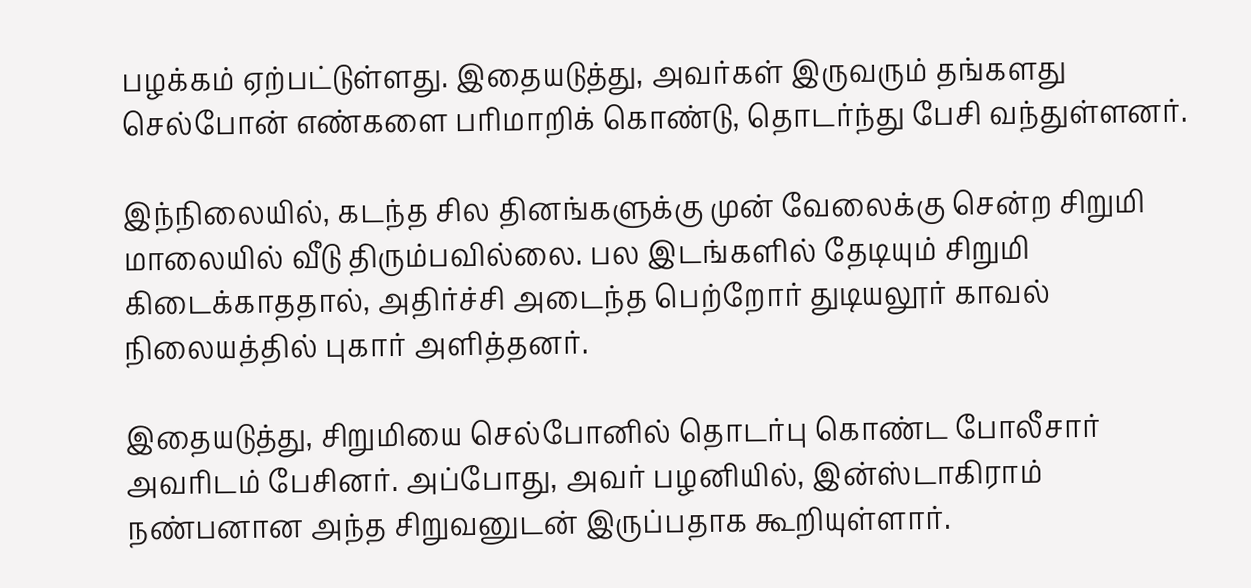பழக்கம் ஏற்பட்டுள்ளது. இதையடுத்து, அவர்கள் இருவரும் தங்களது செல்போன் எண்களை பரிமாறிக் கொண்டு, தொடர்ந்து பேசி வந்துள்ளனர்.

இந்நிலையில், கடந்த சில தினங்களுக்கு முன் வேலைக்கு சென்ற சிறுமி மாலையில் வீடு திரும்பவில்லை. பல இடங்களில் தேடியும் சிறுமி கிடைக்காததால், அதிர்ச்சி அடைந்த பெற்றோர் துடியலூர் காவல் நிலையத்தில் புகார் அளித்தனர்.

இதையடுத்து, சிறுமியை செல்போனில் தொடர்பு கொண்ட போலீசார் அவரிடம் பேசினர். அப்போது, அவர் பழனியில், இன்ஸ்டாகிராம் நண்பனான அந்த சிறுவனுடன் இருப்பதாக கூறியுள்ளார்.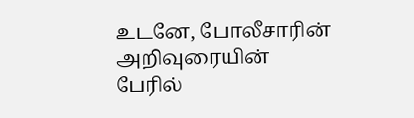உடனே, போலீசாரின் அறிவுரையின் பேரில்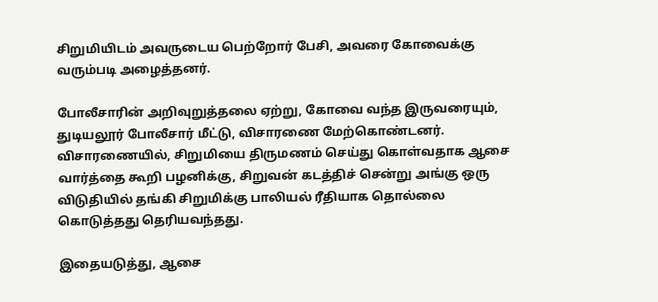சிறுமியிடம் அவருடைய பெற்றோர் பேசி, அவரை கோவைக்கு வரும்படி அழைத்தனர்.

போலீசாரின் அறிவுறுத்தலை ஏற்று, கோவை வந்த இருவரையும், துடியலூர் போலீசார் மீட்டு, விசாரணை மேற்கொண்டனர். விசாரணையில், சிறுமியை திருமணம் செய்து கொள்வதாக ஆசை வார்த்தை கூறி பழனிக்கு, சிறுவன் கடத்திச் சென்று அங்கு ஒரு விடுதியில் தங்கி சிறுமிக்கு பாலியல் ரீதியாக தொல்லை கொடுத்தது தெரியவந்தது.

இதையடுத்து, ஆசை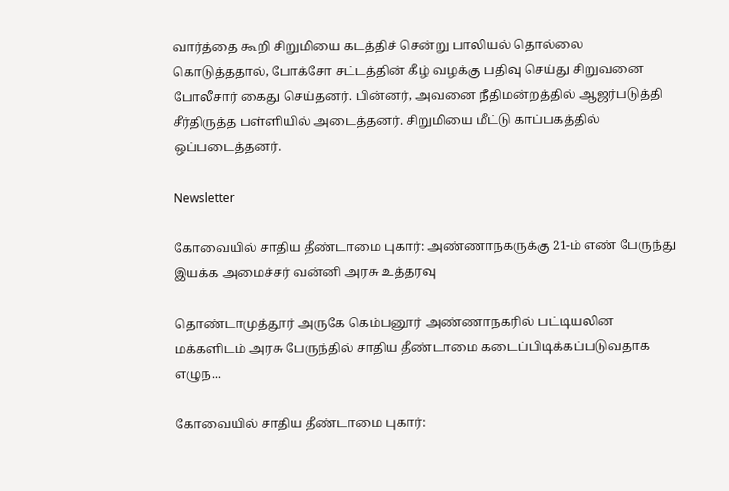வார்த்தை கூறி சிறுமியை கடத்திச் சென்று பாலியல் தொல்லை கொடுத்ததால், போக்சோ சட்டத்தின் கீழ் வழக்கு பதிவு செய்து சிறுவனை போலீசார் கைது செய்தனர். பின்னர், அவனை நீதிமன்றத்தில் ஆஜர்படுத்தி சீர்திருத்த பள்ளியில் அடைத்தனர். சிறுமியை மீட்டு காப்பகத்தில் ஒப்படைத்தனர்.

Newsletter

கோவையில் சாதிய தீண்டாமை புகார்: அண்ணாநகருக்கு 21-ம் எண் பேருந்து இயக்க அமைச்சர் வன்னி அரசு உத்தரவு

தொண்டாமுத்தூர் அருகே கெம்பனூர் அண்ணாநகரில் பட்டியலின மக்களிடம் அரசு பேருந்தில் சாதிய தீண்டாமை கடைப்பிடிக்கப்படுவதாக எழுந...

கோவையில் சாதிய தீண்டாமை புகார்: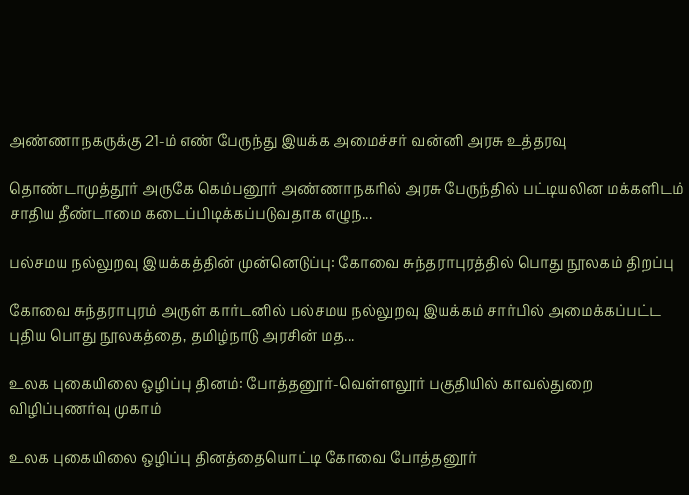அண்ணாநகருக்கு 21-ம் எண் பேருந்து இயக்க அமைச்சர் வன்னி அரசு உத்தரவு

தொண்டாமுத்தூர் அருகே கெம்பனூர் அண்ணாநகரில் அரசு பேருந்தில் பட்டியலின மக்களிடம் சாதிய தீண்டாமை கடைப்பிடிக்கப்படுவதாக எழுந...

பல்சமய நல்லுறவு இயக்கத்தின் முன்னெடுப்பு: கோவை சுந்தராபுரத்தில் பொது நூலகம் திறப்பு

கோவை சுந்தராபுரம் அருள் கார்டனில் பல்சமய நல்லுறவு இயக்கம் சார்பில் அமைக்கப்பட்ட புதிய பொது நூலகத்தை, தமிழ்நாடு அரசின் மத...

உலக புகையிலை ஒழிப்பு தினம்: போத்தனூர்-வெள்ளலூர் பகுதியில் காவல்துறை விழிப்புணர்வு முகாம்

உலக புகையிலை ஒழிப்பு தினத்தையொட்டி கோவை போத்தனூர்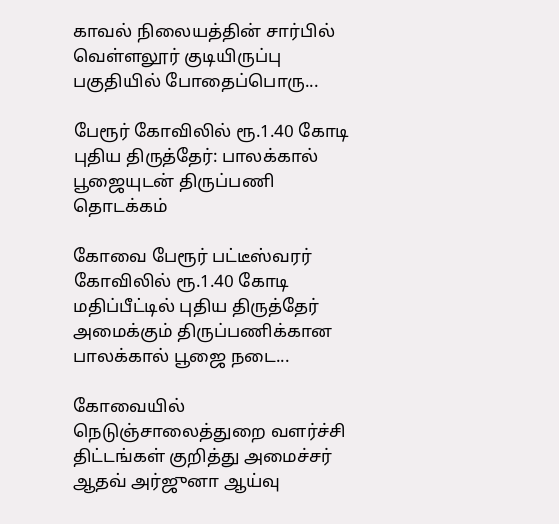காவல் நிலையத்தின் சார்பில் வெள்ளலூர் குடியிருப்பு பகுதியில் போதைப்பொரு...

பேரூர் கோவிலில் ரூ.1.40 கோடி புதிய திருத்தேர்: பாலக்கால் பூஜையுடன் திருப்பணி தொடக்கம்

கோவை பேரூர் பட்டீஸ்வரர் கோவிலில் ரூ.1.40 கோடி மதிப்பீட்டில் புதிய திருத்தேர் அமைக்கும் திருப்பணிக்கான பாலக்கால் பூஜை நடை...

கோவையில் நெடுஞ்சாலைத்துறை வளர்ச்சி திட்டங்கள் குறித்து அமைச்சர் ஆதவ் அர்ஜுனா ஆய்வு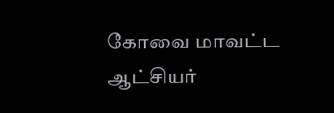கோவை மாவட்ட ஆட்சியர்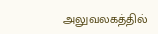அலுவலகத்தில்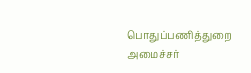பொதுப்பணித்துறை அமைச்சர்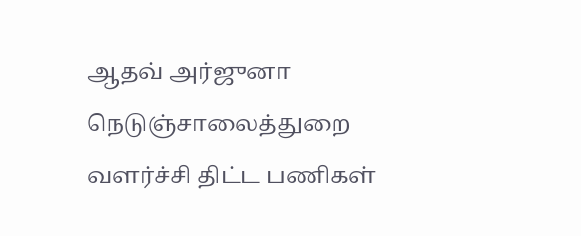ஆதவ் அர்ஜுனா நெடுஞ்சாலைத்துறை வளர்ச்சி திட்ட பணிகள்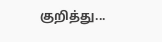குறித்து...